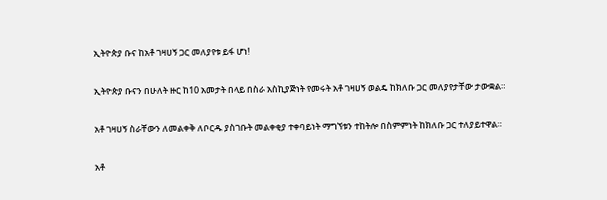ኢትዮጵያ ቡና ከአቶ ገዛሀኝ ጋር መለያየቱ ይፋ ሆነ!

ኢትዮጵያ ቡናን በሁለት ዙር ከ10 አመታት በላይ በስራ አስኪያጅነት የመሩት አቶ ገዛሀኝ ወልዴ ከክለቡ ጋር መለያየታቸው ታውቋል።

አቶ ገዛሀኝ ስራቸውን ለመልቀቅ ለቦርዱ ያስገቡት መልቀቂያ ተቀባይነት ማግኘቱን ተከትሎ በስምምነት ከክለቡ ጋር ተለያይተዋል።

አቶ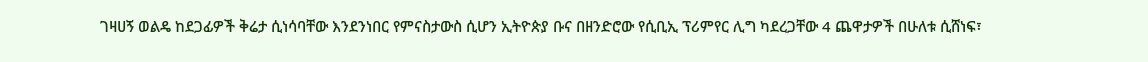ገዛሀኝ ወልዴ ከደጋፊዎች ቅሬታ ሲነሳባቸው እንደንነበር የምናስታውስ ሲሆን ኢትዮጵያ ቡና በዘንድሮው የሲቢኢ ፕሪምየር ሊግ ካደረጋቸው 4 ጨዋታዎች በሁለቱ ሲሸነፍ፣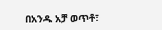በአንዱ አቻ ወጥቶ፣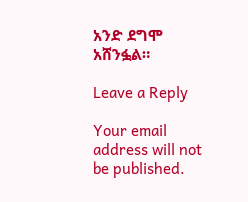አንድ ደግሞ አሸንፏል።

Leave a Reply

Your email address will not be published.